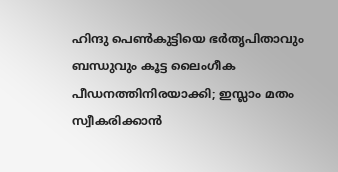ഹിന്ദു പെണ്‍കുട്ടിയെ ഭര്‍തൃപിതാവും ബന്ധുവും കൂട്ട ലൈംഗീക പീഡനത്തിനിരയാക്കി; ഇസ്ലാം മതം സ്വീകരിക്കാന്‍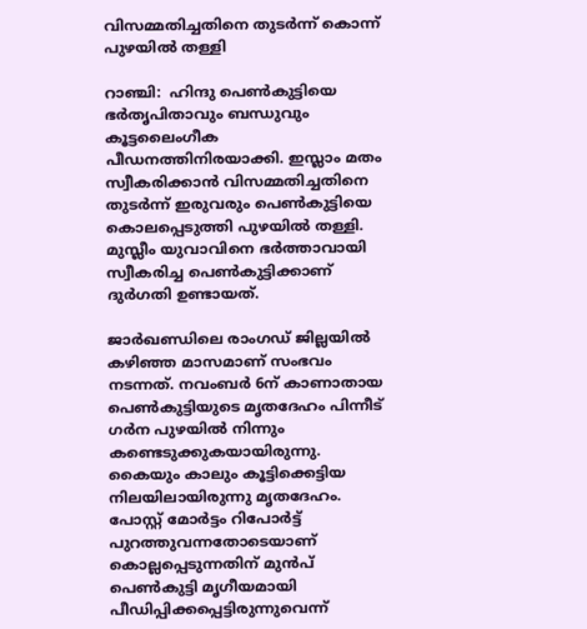വിസമ്മതിച്ചതിനെ തുടര്‍ന്ന് കൊന്ന് പുഴയില്‍ തള്ളി

റാഞ്ചി:  ഹിന്ദു പെണ്‍കുട്ടിയെ ഭര്‍തൃപിതാവും ബന്ധുവും കൂട്ടലൈംഗീക പീഡനത്തിനിരയാക്കി. ഇസ്ലാം മതം സ്വീകരിക്കാന്‍ വിസമ്മതിച്ചതിനെ തുടര്‍ന്ന് ഇരുവരും പെണ്‍കുട്ടിയെ കൊലപ്പെടുത്തി പുഴയില്‍ തള്ളി. മുസ്ലീം യുവാവിനെ ഭര്‍ത്താവായി സ്വീകരിച്ച പെണ്‍കുട്ടിക്കാണ് ദുര്‍ഗതി ഉണ്ടായത്.

ജാര്‍ഖണ്ഡിലെ രാംഗഡ് ജില്ലയില്‍ കഴിഞ്ഞ മാസമാണ് സംഭവം നടന്നത്. നവംബര്‍ 6ന് കാണാതായ പെണ്‍കുട്ടിയുടെ മൃതദേഹം പിന്നീട് ഗര്‍ന പുഴയില്‍ നിന്നും കണ്ടെടുക്കുകയായിരുന്നു. കൈയും കാലും കൂട്ടിക്കെട്ടിയ നിലയിലായിരുന്നു മൃതദേഹം. പോസ്റ്റ് മോര്‍ട്ടം റിപോര്‍ട്ട് പുറത്തുവന്നതോടെയാണ് കൊല്ലപ്പെടുന്നതിന് മുന്‍പ് പെണ്‍കുട്ടി മൃഗീയമായി പീഡിപ്പിക്കപ്പെട്ടിരുന്നുവെന്ന്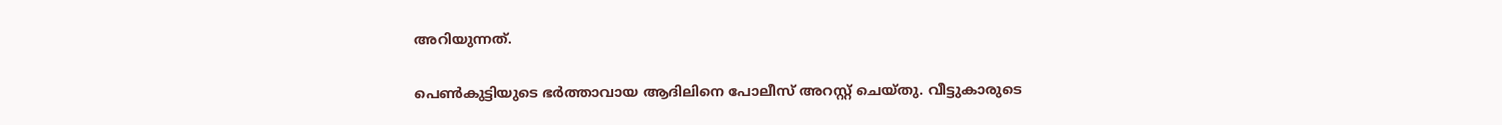അറിയുന്നത്.

പെണ്‍കുട്ടിയുടെ ഭര്‍ത്താവായ ആദിലിനെ പോലീസ് അറസ്റ്റ് ചെയ്തു. വീട്ടുകാരുടെ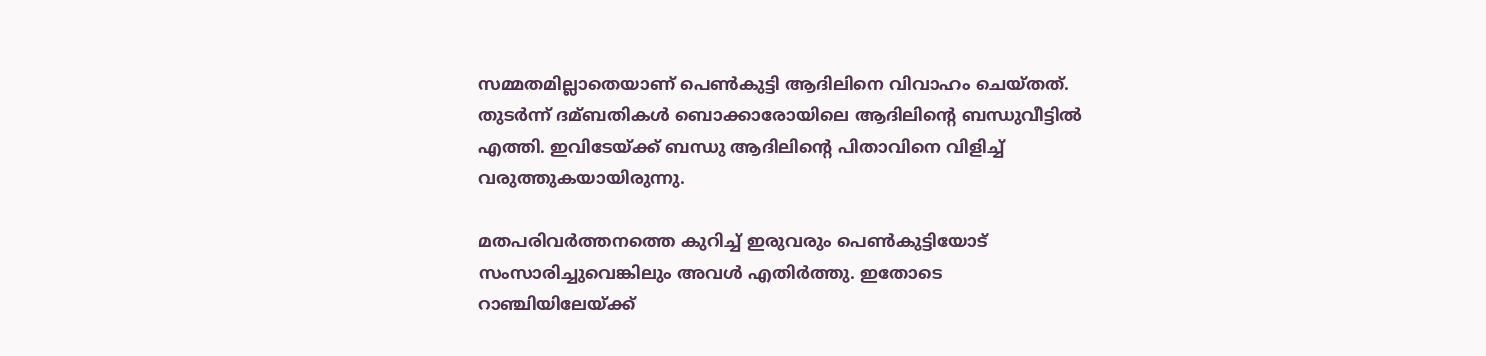സമ്മതമില്ലാതെയാണ് പെണ്‍കുട്ടി ആദിലിനെ വിവാഹം ചെയ്തത്. തുടര്‍ന്ന് ദമ്ബതികള്‍ ബൊക്കാരോയിലെ ആദിലിന്റെ ബന്ധുവീട്ടില്‍ എത്തി. ഇവിടേയ്ക്ക് ബന്ധു ആദിലിന്റെ പിതാവിനെ വിളിച്ച് വരുത്തുകയായിരുന്നു.

മതപരിവര്‍ത്തനത്തെ കുറിച്ച് ഇരുവരും പെണ്‍കുട്ടിയോട് സംസാരിച്ചുവെങ്കിലും അവള്‍ എതിര്‍ത്തു. ഇതോടെ റാഞ്ചിയിലേയ്ക്ക്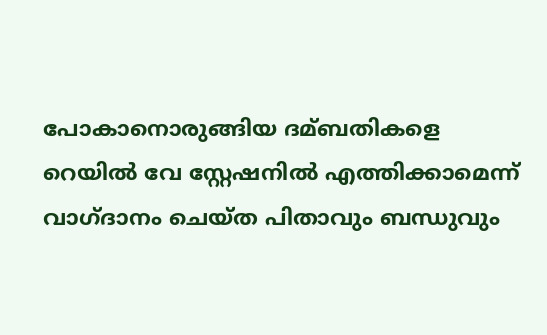പോകാനൊരുങ്ങിയ ദമ്ബതികളെ റെയില്‍ വേ സ്റ്റേഷനില്‍ എത്തിക്കാമെന്ന് വാഗ്ദാനം ചെയ്ത പിതാവും ബന്ധുവും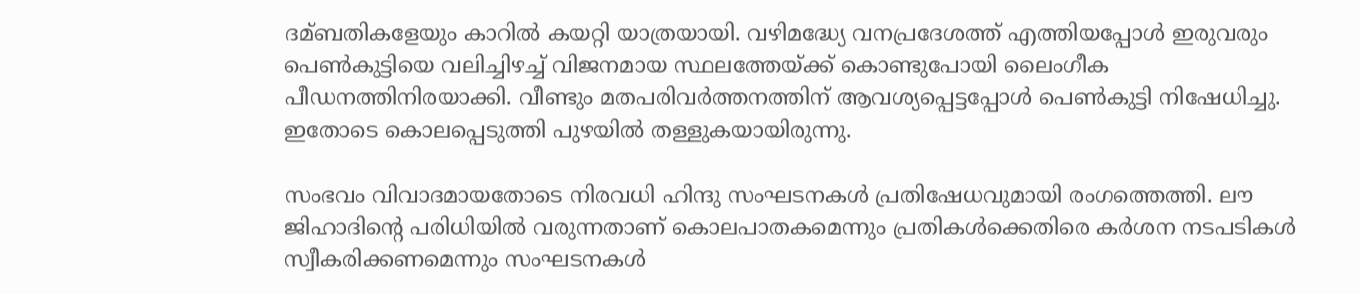ദമ്ബതികളേയും കാറില്‍ കയറ്റി യാത്രയായി. വഴിമദ്ധ്യേ വനപ്രദേശത്ത് എത്തിയപ്പോള്‍ ഇരുവരും പെണ്‍കുട്ടിയെ വലിച്ചിഴച്ച് വിജനമായ സ്ഥലത്തേയ്ക്ക് കൊണ്ടുപോയി ലൈംഗീക പീഡനത്തിനിരയാക്കി. വീണ്ടും മതപരിവര്‍ത്തനത്തിന് ആവശ്യപ്പെട്ടപ്പോള്‍ പെണ്‍കുട്ടി നിഷേധിച്ചു. ഇതോടെ കൊലപ്പെടുത്തി പുഴയില്‍ തള്ളുകയായിരുന്നു.

സംഭവം വിവാദമായതോടെ നിരവധി ഹിന്ദു സംഘടനകള്‍ പ്രതിഷേധവുമായി രംഗത്തെത്തി. ലൗ ജിഹാദിന്റെ പരിധിയില്‍ വരുന്നതാണ് കൊലപാതകമെന്നും പ്രതികള്‍ക്കെതിരെ കര്‍ശന നടപടികള്‍ സ്വീകരിക്കണമെന്നും സംഘടനകള്‍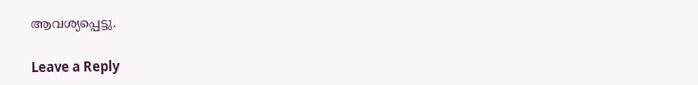ആവശ്യപ്പെട്ടു.

Leave a Reply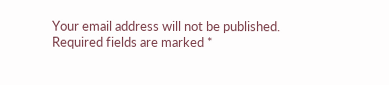Your email address will not be published. Required fields are marked *